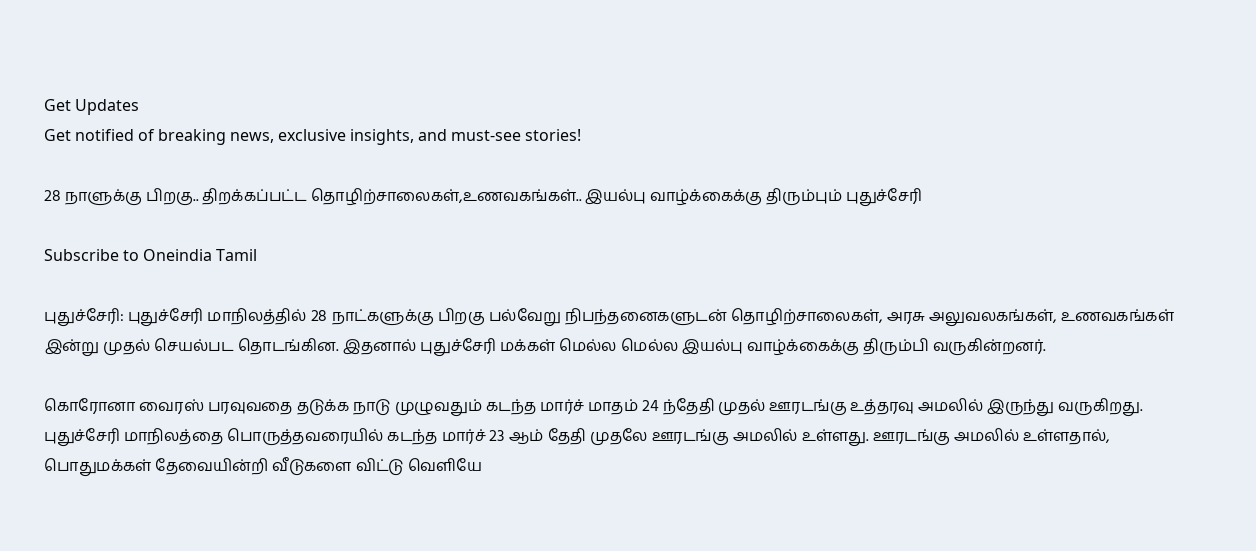Get Updates
Get notified of breaking news, exclusive insights, and must-see stories!

28 நாளுக்கு பிறகு.. திறக்கப்பட்ட தொழிற்சாலைகள்,உணவகங்கள்.. இயல்பு வாழ்க்கைக்கு திரும்பும் புதுச்சேரி

Subscribe to Oneindia Tamil

புதுச்சேரி: புதுச்சேரி மாநிலத்தில் 28 நாட்களுக்கு பிறகு பல்வேறு நிபந்தனைகளுடன் தொழிற்சாலைகள், அரசு அலுவலகங்கள், உணவகங்கள் இன்று முதல் செயல்பட தொடங்கின. இதனால் புதுச்சேரி மக்கள் மெல்ல மெல்ல இயல்பு வாழ்க்கைக்கு திரும்பி வருகின்றனர்.

கொரோனா வைரஸ் பரவுவதை தடுக்க நாடு முழுவதும் கடந்த மார்ச் மாதம் 24 ந்தேதி முதல் ஊரடங்கு உத்தரவு அமலில் இருந்து வருகிறது. புதுச்சேரி மாநிலத்தை பொருத்தவரையில் கடந்த மார்ச் 23 ஆம் தேதி முதலே ஊரடங்கு அமலில் உள்ளது. ஊரடங்கு அமலில் உள்ளதால்,
பொதுமக்கள் தேவையின்றி வீடுகளை விட்டு வெளியே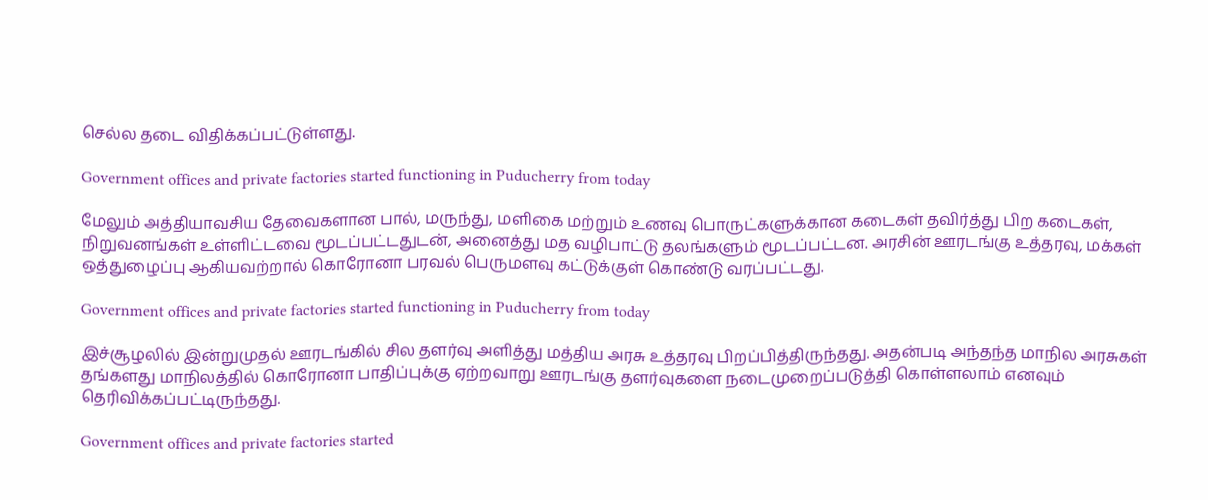செல்ல தடை விதிக்கப்பட்டுள்ளது.

Government offices and private factories started functioning in Puducherry from today

மேலும் அத்தியாவசிய தேவைகளான பால், மருந்து, மளிகை மற்றும் உணவு பொருட்களுக்கான கடைகள் தவிர்த்து பிற கடைகள், நிறுவனங்கள் உள்ளிட்டவை மூடப்பட்டதுடன், அனைத்து மத வழிபாட்டு தலங்களும் மூடப்பட்டன. அரசின் ஊரடங்கு உத்தரவு, மக்கள் ஒத்துழைப்பு ஆகியவற்றால் கொரோனா பரவல் பெருமளவு கட்டுக்குள் கொண்டு வரப்பட்டது.

Government offices and private factories started functioning in Puducherry from today

இச்சூழலில் இன்றுமுதல் ஊரடங்கில் சில தளர்வு அளித்து மத்திய அரசு உத்தரவு பிறப்பித்திருந்தது. அதன்படி அந்தந்த மாநில அரசுகள் தங்களது மாநிலத்தில் கொரோனா பாதிப்புக்கு ஏற்றவாறு ஊரடங்கு தளர்வுகளை நடைமுறைப்படுத்தி கொள்ளலாம் எனவும் தெரிவிக்கப்பட்டிருந்தது.

Government offices and private factories started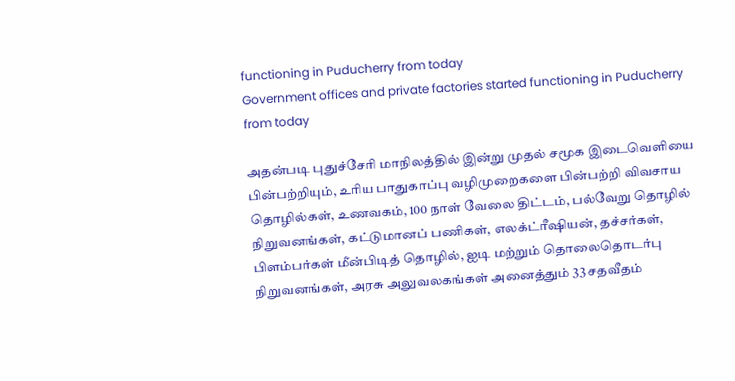functioning in Puducherry from today
Government offices and private factories started functioning in Puducherry from today

அதன்படி புதுச்சேரி மாநிலத்தில் இன்று முதல் சமூக இடைவெளியை பின்பற்றியும், உரிய பாதுகாப்பு வழிமுறைகளை பின்பற்றி விவசாய தொழில்கள், உணவகம், 100 நாள் வேலை திட்டம், பல்வேறு தொழில் நிறுவனங்கள், கட்டுமானப் பணிகள், எலக்ட்ரீஷியன், தச்சர்கள், பிளம்பர்கள் மீன்பிடித் தொழில், ஐடி மற்றும் தொலைதொடர்பு நிறுவனங்கள், அரசு அலுவலகங்கள் அனைத்தும் 33 சதவீதம்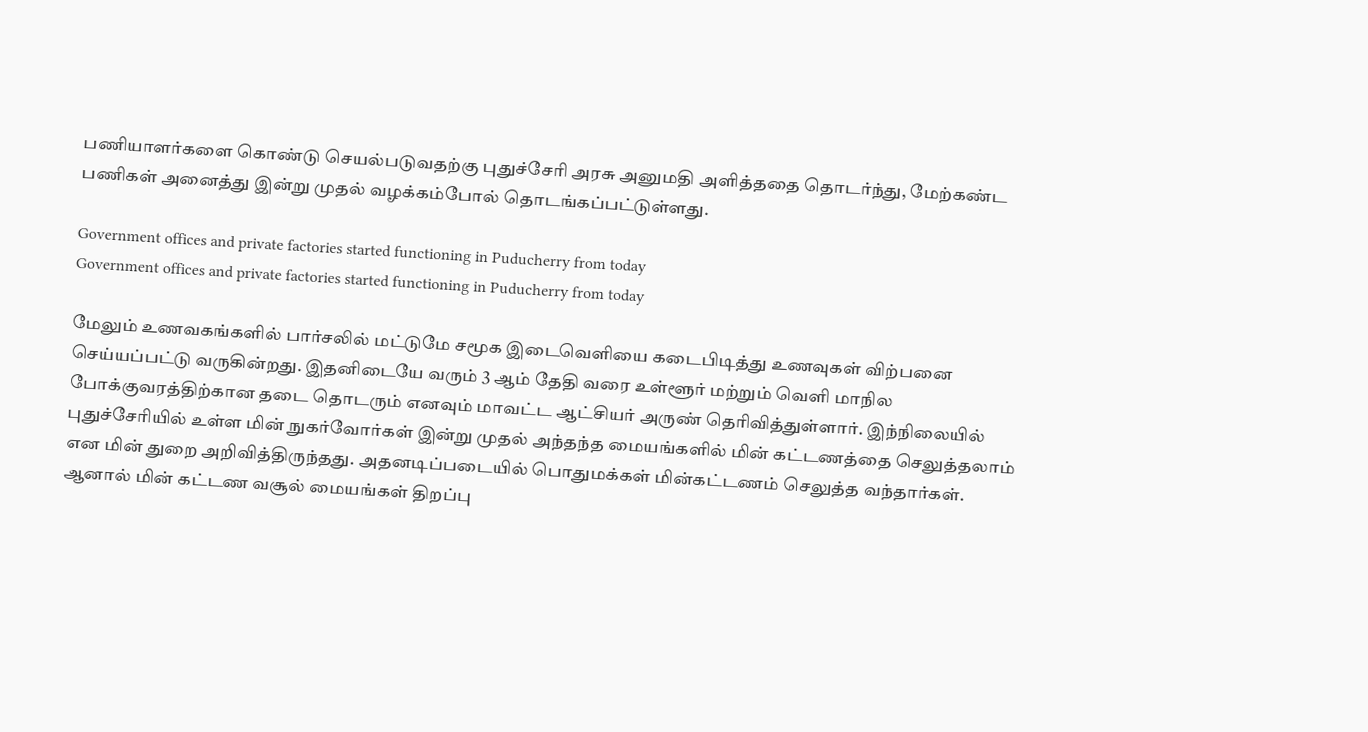பணியாளர்களை கொண்டு செயல்படுவதற்கு புதுச்சேரி அரசு அனுமதி அளித்ததை தொடர்ந்து, மேற்கண்ட பணிகள் அனைத்து இன்று முதல் வழக்கம்போல் தொடங்கப்பட்டுள்ளது.

Government offices and private factories started functioning in Puducherry from today
Government offices and private factories started functioning in Puducherry from today

மேலும் உணவகங்களில் பார்சலில் மட்டுமே சமூக இடைவெளியை கடைபிடித்து உணவுகள் விற்பனை செய்யப்பட்டு வருகின்றது. இதனிடையே வரும் 3 ஆம் தேதி வரை உள்ளூர் மற்றும் வெளி மாநில போக்குவரத்திற்கான தடை தொடரும் எனவும் மாவட்ட ஆட்சியர் அருண் தெரிவித்துள்ளார். இந்நிலையில் புதுச்சேரியில் உள்ள மின் நுகர்வோர்கள் இன்று முதல் அந்தந்த மையங்களில் மின் கட்டணத்தை செலுத்தலாம் என மின் துறை அறிவித்திருந்தது. அதனடிப்படையில் பொதுமக்கள் மின்கட்டணம் செலுத்த வந்தார்கள். ஆனால் மின் கட்டண வசூல் மையங்கள் திறப்பு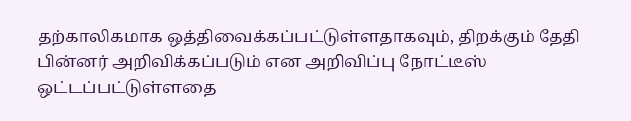தற்காலிகமாக ஒத்திவைக்கப்பட்டுள்ளதாகவும், திறக்கும் தேதி பின்னர் அறிவிக்கப்படும் என அறிவிப்பு நோட்டீஸ் ஒட்டப்பட்டுள்ளதை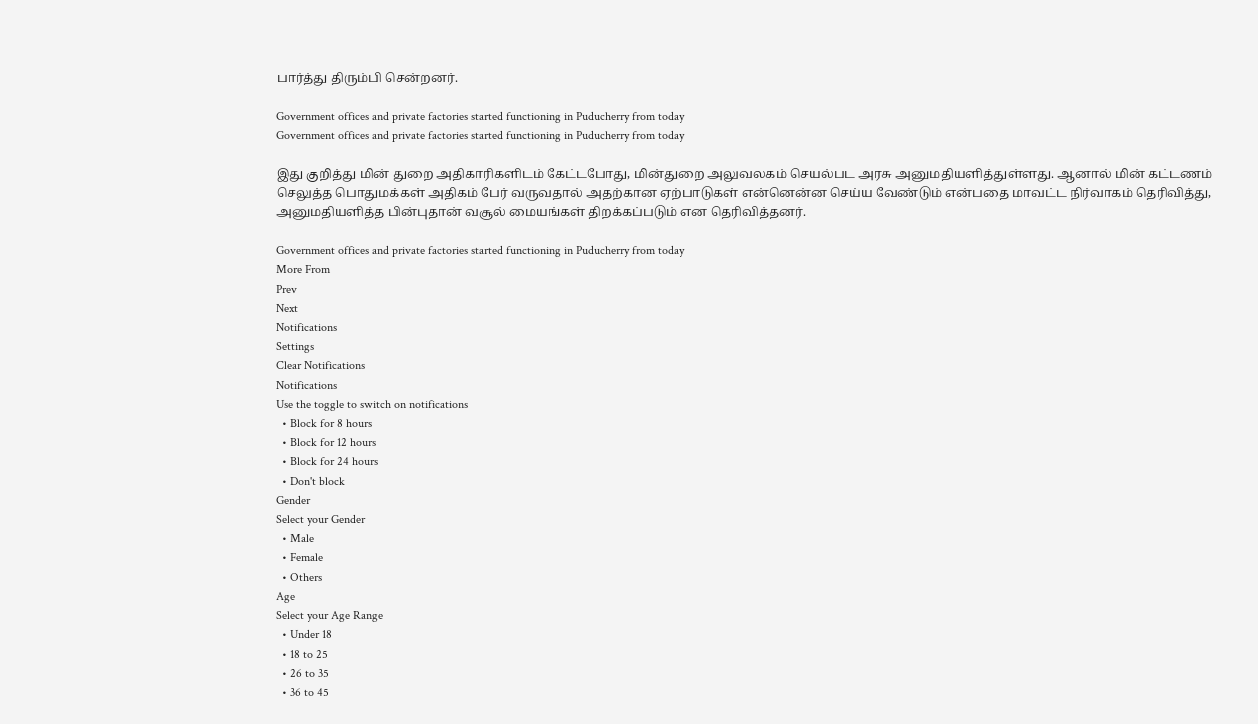பார்த்து திரும்பி சென்றனர்.

Government offices and private factories started functioning in Puducherry from today
Government offices and private factories started functioning in Puducherry from today

இது குறித்து மின் துறை அதிகாரிகளிடம் கேட்டபோது, மின்துறை அலுவலகம் செயல்பட அரசு அனுமதியளித்துள்ளது. ஆனால் மின் கட்டணம் செலுத்த பொதுமக்கள் அதிகம் பேர் வருவதால் அதற்கான ஏற்பாடுகள் என்னென்ன செய்ய வேண்டும் என்பதை மாவட்ட நிர்வாகம் தெரிவித்து, அனுமதியளித்த பின்புதான் வசூல் மையங்கள் திறக்கப்படும் என தெரிவித்தனர்.

Government offices and private factories started functioning in Puducherry from today
More From
Prev
Next
Notifications
Settings
Clear Notifications
Notifications
Use the toggle to switch on notifications
  • Block for 8 hours
  • Block for 12 hours
  • Block for 24 hours
  • Don't block
Gender
Select your Gender
  • Male
  • Female
  • Others
Age
Select your Age Range
  • Under 18
  • 18 to 25
  • 26 to 35
  • 36 to 45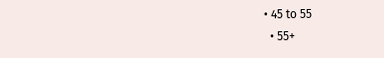• 45 to 55
  • 55+